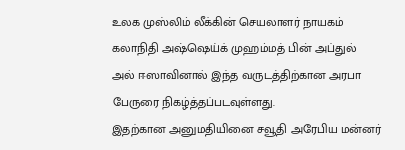உலக முஸ்லிம் லீக்கின் செயலாளர் நாயகம் கலாநிதி அஷ்ஷெய்க் முஹம்மத் பின் அப்துல் அல் ஈஸாவினால் இந்த வருடத்திற்கான அரபா பேருரை நிகழ்த்தப்படவுள்ளது.
இதற்கான அனுமதியினை சவூதி அரேபிய மன்னர்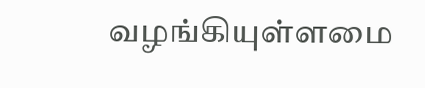வழங்கியுள்ளமை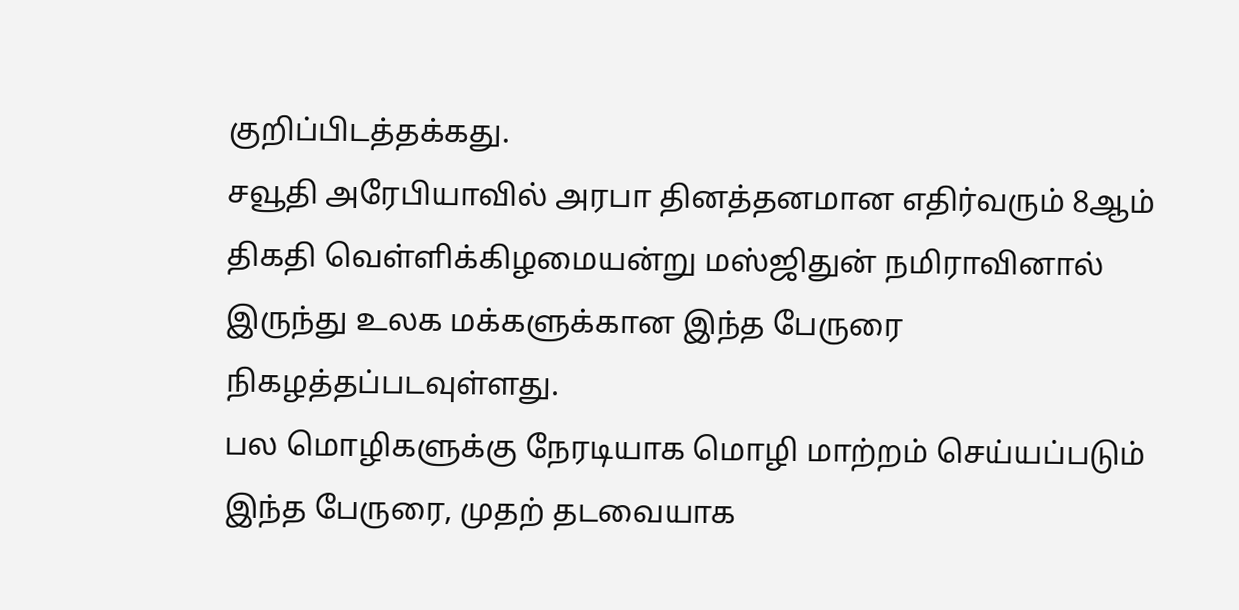குறிப்பிடத்தக்கது.
சவூதி அரேபியாவில் அரபா தினத்தனமான எதிர்வரும் 8ஆம் திகதி வெள்ளிக்கிழமையன்று மஸ்ஜிதுன் நமிராவினால் இருந்து உலக மக்களுக்கான இந்த பேருரை நிகழத்தப்படவுள்ளது.
பல மொழிகளுக்கு நேரடியாக மொழி மாற்றம் செய்யப்படும் இந்த பேருரை, முதற் தடவையாக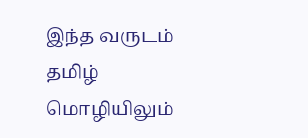இந்த வருடம் தமிழ் மொழியிலும்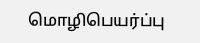மொழிபெயர்ப்பு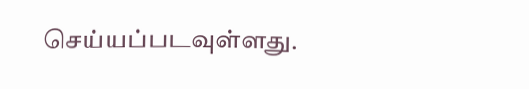செய்யப்படவுள்ளது.